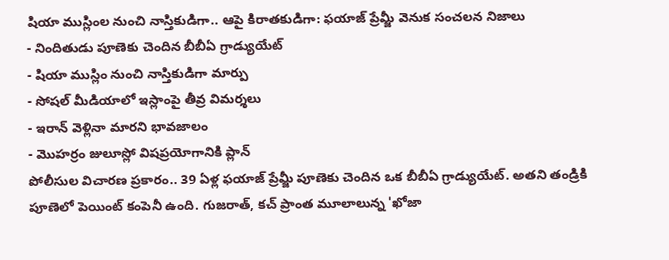షియా ముస్లింల నుంచి నాస్తికుడిగా.. ఆపై కిరాతకుడిగా: ఫయాజ్ ప్రేమ్జీ వెనుక సంచలన నిజాలు
- నిందితుడు పూణెకు చెందిన బీబీఏ గ్రాడ్యుయేట్
- షియా ముస్లిం నుంచి నాస్తికుడిగా మార్పు
- సోషల్ మీడియాలో ఇస్లాంపై తీవ్ర విమర్శలు
- ఇరాన్ వెళ్లినా మారని భావజాలం
- మొహర్రం జులూస్లో విషప్రయోగానికి ప్లాన్
పోలీసుల విచారణ ప్రకారం.. 39 ఏళ్ల ఫయాజ్ ప్రేమ్జీ పూణెకు చెందిన ఒక బీబీఏ గ్రాడ్యుయేట్. అతని తండ్రికి పూణెలో పెయింట్ కంపెనీ ఉంది. గుజరాత్, కచ్ ప్రాంత మూలాలున్న 'ఖోజా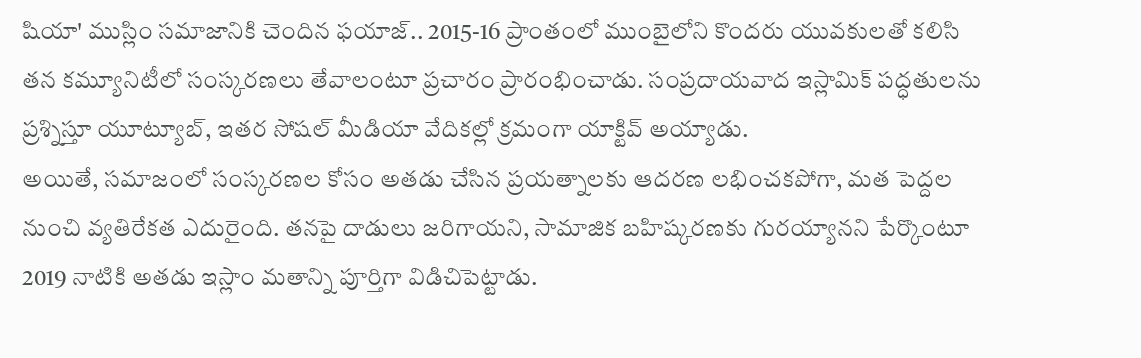షియా' ముస్లిం సమాజానికి చెందిన ఫయాజ్.. 2015-16 ప్రాంతంలో ముంబైలోని కొందరు యువకులతో కలిసి తన కమ్యూనిటీలో సంస్కరణలు తేవాలంటూ ప్రచారం ప్రారంభించాడు. సంప్రదాయవాద ఇస్లామిక్ పద్ధతులను ప్రశ్నిస్తూ యూట్యూబ్, ఇతర సోషల్ మీడియా వేదికల్లో క్రమంగా యాక్టివ్ అయ్యాడు.
అయితే, సమాజంలో సంస్కరణల కోసం అతడు చేసిన ప్రయత్నాలకు ఆదరణ లభించకపోగా, మత పెద్దల నుంచి వ్యతిరేకత ఎదురైంది. తనపై దాడులు జరిగాయని, సామాజిక బహిష్కరణకు గురయ్యానని పేర్కొంటూ 2019 నాటికి అతడు ఇస్లాం మతాన్ని పూర్తిగా విడిచిపెట్టాడు.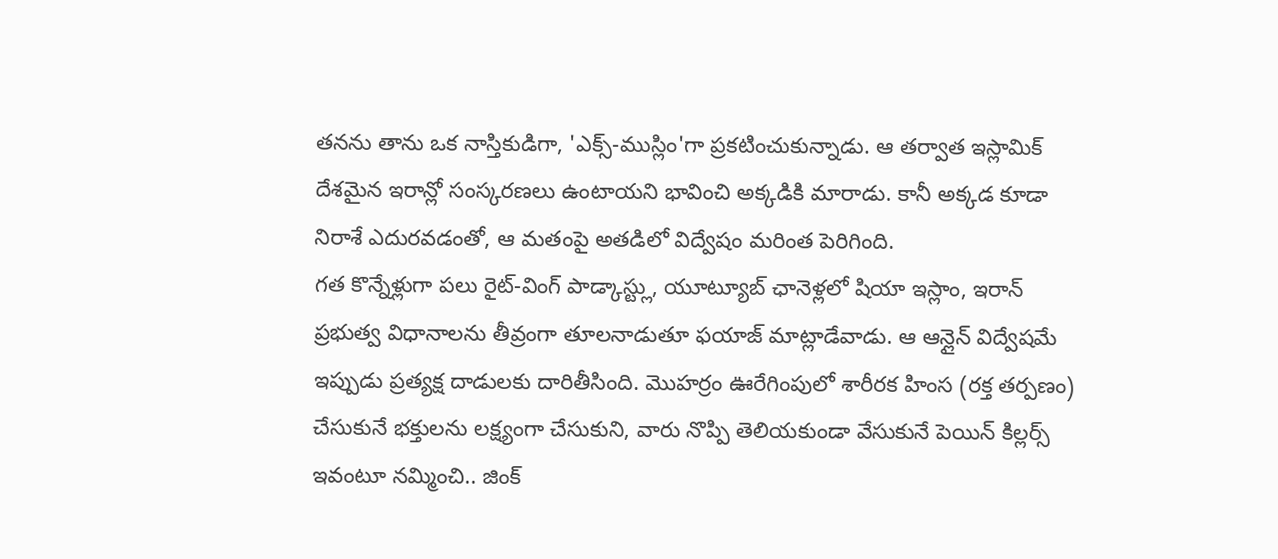తనను తాను ఒక నాస్తికుడిగా, 'ఎక్స్-ముస్లిం'గా ప్రకటించుకున్నాడు. ఆ తర్వాత ఇస్లామిక్ దేశమైన ఇరాన్లో సంస్కరణలు ఉంటాయని భావించి అక్కడికి మారాడు. కానీ అక్కడ కూడా నిరాశే ఎదురవడంతో, ఆ మతంపై అతడిలో విద్వేషం మరింత పెరిగింది.
గత కొన్నేళ్లుగా పలు రైట్-వింగ్ పాడ్కాస్ట్లు, యూట్యూబ్ ఛానెళ్లలో షియా ఇస్లాం, ఇరాన్ ప్రభుత్వ విధానాలను తీవ్రంగా తూలనాడుతూ ఫయాజ్ మాట్లాడేవాడు. ఆ ఆన్లైన్ విద్వేషమే ఇప్పుడు ప్రత్యక్ష దాడులకు దారితీసింది. మొహర్రం ఊరేగింపులో శారీరక హింస (రక్త తర్పణం) చేసుకునే భక్తులను లక్ష్యంగా చేసుకుని, వారు నొప్పి తెలియకుండా వేసుకునే పెయిన్ కిల్లర్స్ ఇవంటూ నమ్మించి.. జింక్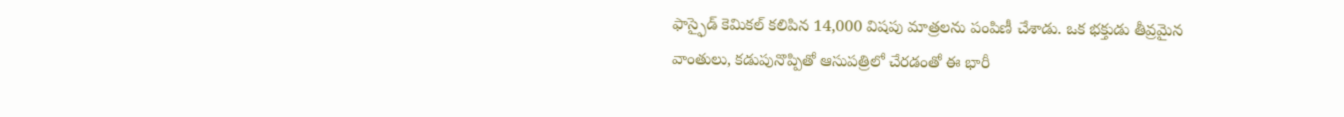ఫాస్ఫైడ్ కెమికల్ కలిపిన 14,000 విషపు మాత్రలను పంపిణీ చేశాడు. ఒక భక్తుడు తీవ్రమైన వాంతులు, కడుపునొప్పితో ఆసుపత్రిలో చేరడంతో ఈ భారీ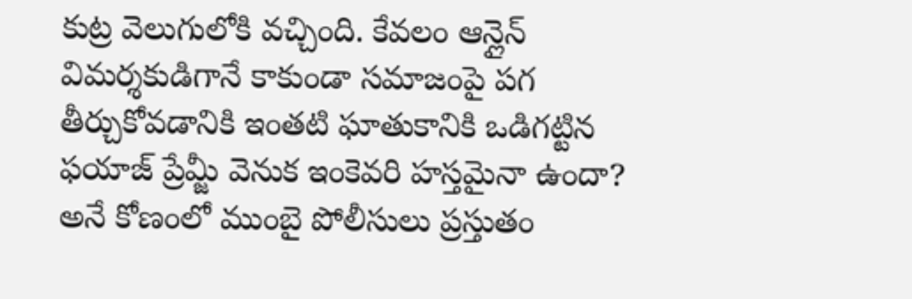కుట్ర వెలుగులోకి వచ్చింది. కేవలం ఆన్లైన్ విమర్శకుడిగానే కాకుండా సమాజంపై పగ తీర్చుకోవడానికి ఇంతటి ఘాతుకానికి ఒడిగట్టిన ఫయాజ్ ప్రేమ్జీ వెనుక ఇంకెవరి హస్తమైనా ఉందా? అనే కోణంలో ముంబై పోలీసులు ప్రస్తుతం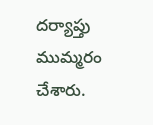దర్యాప్తు ముమ్మరం చేశారు.